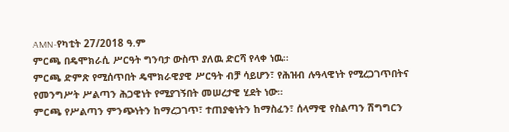AMN-የካቲት 27/2018 ዓ.ም
ምርጫ በዴሞክራሲ ሥርዓት ግንባታ ውስጥ ያለዉ ድርሻ የላቀ ነዉ፡፡
ምርጫ ድምጽ የሚሰጥበት ዴሞክራዊያዊ ሥርዓት ብቻ ሳይሆን፣ የሕዝብ ሉዓላዊነት የሚረጋገጥበትና የመንግሥት ሥልጣን ሕጋዊነት የሚያገኝበት መሠረታዊ ሂደት ነው።
ምርጫ የሥልጣን ምንጭነትን ከማረጋገጥ፣ ተጠያቂነትን ከማስፈን፣ ሰላማዊ የስልጣን ሽግግርን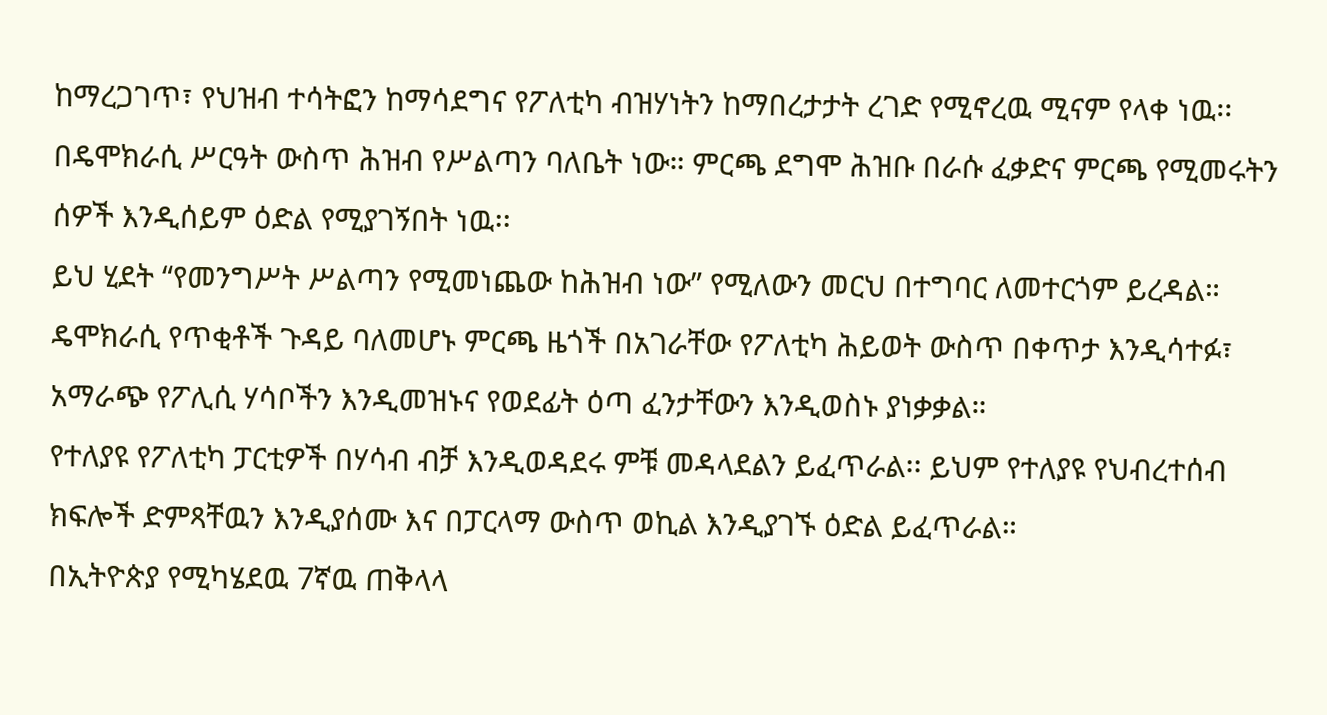ከማረጋገጥ፣ የህዝብ ተሳትፎን ከማሳደግና የፖለቲካ ብዝሃነትን ከማበረታታት ረገድ የሚኖረዉ ሚናም የላቀ ነዉ፡፡
በዴሞክራሲ ሥርዓት ውስጥ ሕዝብ የሥልጣን ባለቤት ነው። ምርጫ ደግሞ ሕዝቡ በራሱ ፈቃድና ምርጫ የሚመሩትን ሰዎች እንዲሰይም ዕድል የሚያገኝበት ነዉ፡፡
ይህ ሂደት “የመንግሥት ሥልጣን የሚመነጨው ከሕዝብ ነው” የሚለውን መርህ በተግባር ለመተርጎም ይረዳል።
ዴሞክራሲ የጥቂቶች ጉዳይ ባለመሆኑ ምርጫ ዜጎች በአገራቸው የፖለቲካ ሕይወት ውስጥ በቀጥታ እንዲሳተፉ፣ አማራጭ የፖሊሲ ሃሳቦችን እንዲመዝኑና የወደፊት ዕጣ ፈንታቸውን እንዲወስኑ ያነቃቃል።
የተለያዩ የፖለቲካ ፓርቲዎች በሃሳብ ብቻ እንዲወዳደሩ ምቹ መዳላደልን ይፈጥራል፡፡ ይህም የተለያዩ የህብረተሰብ ክፍሎች ድምጻቸዉን እንዲያሰሙ እና በፓርላማ ውስጥ ወኪል እንዲያገኙ ዕድል ይፈጥራል።
በኢትዮጵያ የሚካሄደዉ 7ኛዉ ጠቅላላ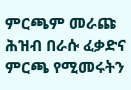ምርጫም መራጩ ሕዝብ በራሱ ፈቃድና ምርጫ የሚመሩትን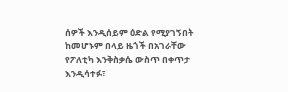ሰዎች እንዲሰይም ዕድል የሚያገኝበት ከመሆኑም በላይ ዜጎች በአገራቸው የፖለቲካ እንቅስቃሴ ውስጥ በቀጥታ እንዲሳተፉ፣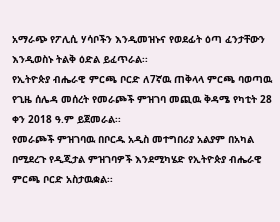አማራጭ የፖሊሲ ሃሳቦችን እንዲመዝኑና የወደፊት ዕጣ ፈንታቸውን እንዲወስኑ ትልቅ ዕድል ይፈጥራል፡፡
የኢትዮጵያ ብሔራዊ ምርጫ ቦርድ ለ7ኛዉ ጠቅላላ ምርጫ ባወጣዉ የጊዜ ሰሌዳ መሰረት የመራጮች ምዝገባ መጪዉ ቅዳሜ የካቲት 28 ቀን 2018 ዓ.ም ይጀመራል፡፡
የመራጮች ምዝገባዉ በቦርዱ አዲስ መተግበሪያ አልያም በአካል በሚደረጉ የዲጂታል ምዝገባዎች እንደሚካሄድ የኢትዮጵያ ብሔራዊ ምርጫ ቦርድ አስታዉቋል፡፡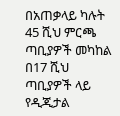በአጠቃላይ ካሉት 45 ሺህ ምርጫ ጣቢያዎች መካከል በ17 ሺህ ጣቢያዎች ላይ የዲጂታል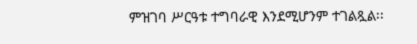ምዝገባ ሥርዓቱ ተግባራዊ እንደሚሆንም ተገልጿል፡፡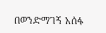በወንድማገኝ አሰፋ